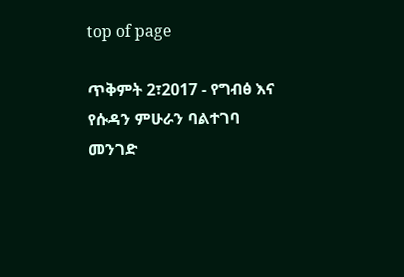top of page

ጥቅምት 2፣2017 - የግብፅ እና የሱዳን ምሁራን ባልተገባ መንገድ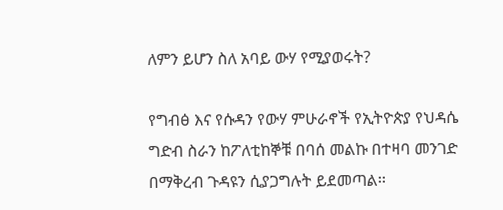ለምን ይሆን ስለ አባይ ውሃ የሚያወሩት?

የግብፅ እና የሱዳን የውሃ ምሁራኖች የኢትዮጵያ የህዳሴ ግድብ ስራን ከፖለቲከኞቹ በባሰ መልኩ በተዛባ መንገድ በማቅረብ ጉዳዩን ሲያጋግሉት ይደመጣል፡፡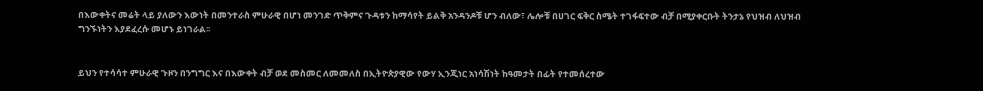በእውቀትና መሬት ላይ ያለውን እውነት በመንተራስ ምሁራዊ በሆነ መንገድ ጥቅምና ጉዳቱን ከማሳየት ይልቅ አንዳንዶቹ ሆን ብለው፣ ሌሎቹ በሀገር ፍቅር ስሜት ተገፋፍተው ብቻ በሚያቀርቡት ትንታኔ የህዝብ ለህዝብ ግንኙነትን እያደፈረሱ መሆኑ ይነገራል፡፡


ይህን የተሳሳተ ምሁራዊ ጉዞን በንግግር እና በእውቀት ብቻ ወደ መስመር ለመመለስ በኢትዮጵያዊው የውሃ ኢንጂነር አነሳሽነት ከዓመታት በፊት የተመሰረተው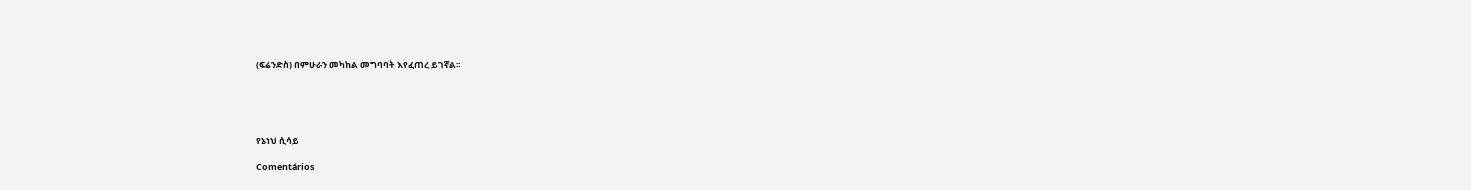(ፍሬንድስ) በምሁራን መካከል መግባባት እየፈጠረ ይገኛል፡፡





የኔነህ ሲሳይ

Comentários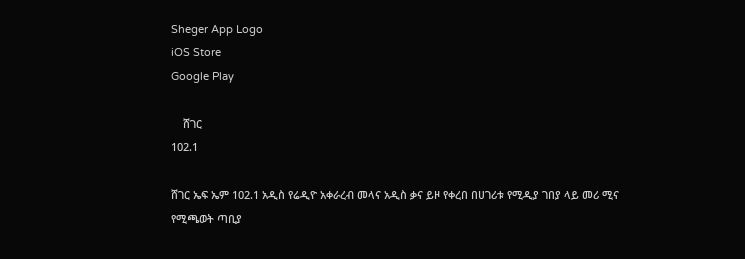Sheger App Logo
iOS Store
Google Play

    ሸገር
102.1

ሸገር ኤፍ ኤም 102.1 አዲስ የሬዲዮ አቀራረብ መላና አዲስ ቃና ይዞ የቀረበ በሀገሪቱ የሚዲያ ገበያ ላይ መሪ ሚና የሚጫወት ጣቢያ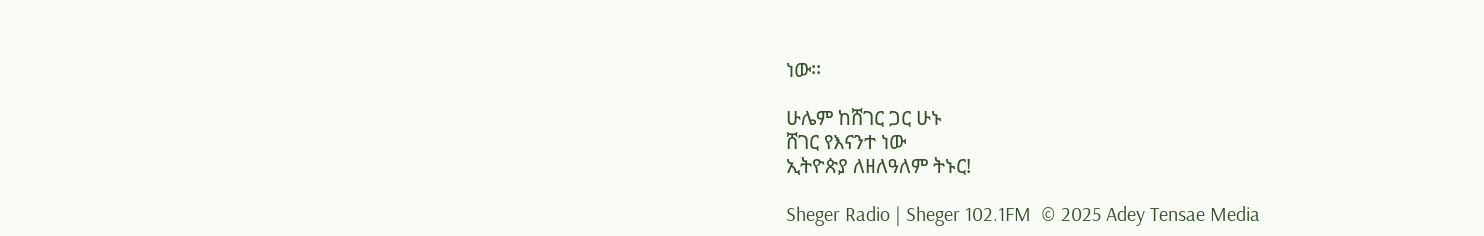ነው፡፡

ሁሌም ከሸገር ጋር ሁኑ
ሸገር የእናንተ ነው
ኢትዮጵያ ለዘለዓለም ትኑር!

Sheger Radio | Sheger 102.1FM  © 2025 Adey Tensae Media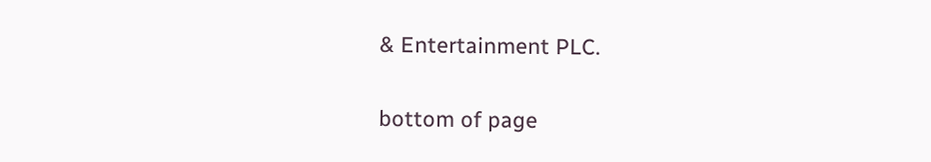& Entertainment PLC.

bottom of page